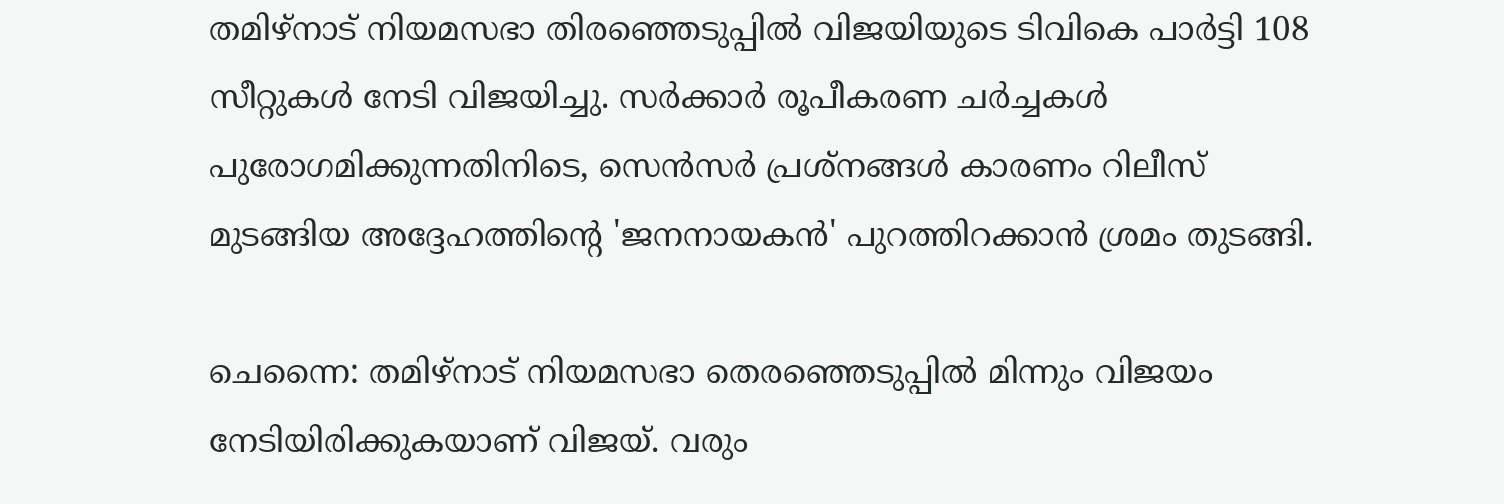തമിഴ്‌നാട് നിയമസഭാ തിരഞ്ഞെടുപ്പിൽ വിജയിയുടെ ടിവികെ പാർട്ടി 108 സീറ്റുകൾ നേടി വിജയിച്ചു. സർക്കാർ രൂപീകരണ ചർച്ചകൾ പുരോഗമിക്കുന്നതിനിടെ, സെൻസർ പ്രശ്‌നങ്ങൾ കാരണം റിലീസ് മുടങ്ങിയ അദ്ദേഹത്തിന്റെ 'ജനനായകൻ' പുറത്തിറക്കാൻ ശ്രമം തുടങ്ങി.

ചെന്നൈ: തമിഴ്നാട് നിയമസഭാ തെരഞ്ഞെടുപ്പിൽ മിന്നും വിജയം നേടിയിരിക്കുകയാണ് വിജയ്. വരും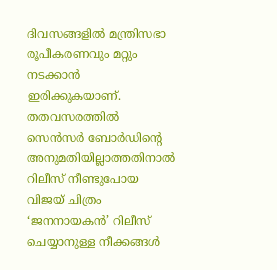ദിവസങ്ങളിൽ മന്ത്രിസഭാ രൂപീകരണവും മറ്റും നടക്കാൻ ഇരിക്കുകയാണ്. തതവസരത്തിൽ സെൻസർ ബോർഡിന്റെ അനുമതിയില്ലാത്തതിനാൽ റിലീസ് നീണ്ടുപോയ വിജയ് ചിത്രം ‘ജനനായകൻ’ റിലീസ് ചെയ്യാനുള്ള നീക്കങ്ങൾ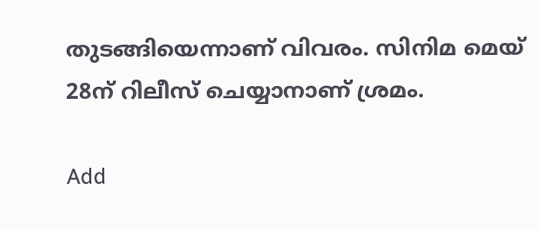തുടങ്ങിയെന്നാണ് വിവരം. സിനിമ മെയ് 28ന് റിലീസ് ചെയ്യാനാണ് ശ്രമം.

Add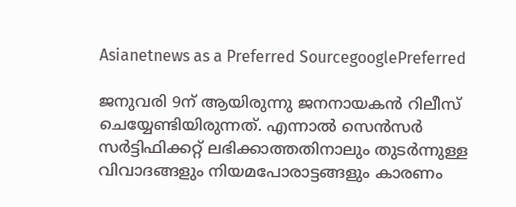Asianetnews as a Preferred SourcegooglePreferred

ജനുവരി 9ന് ആയിരുന്നു ജനനായകൻ റിലീസ് ചെയ്യേണ്ടിയിരുന്നത്. എന്നാൽ സെൻസർ സർട്ടിഫിക്കറ്റ് ലഭിക്കാത്തതിനാലും തുടർന്നുള്ള വിവാദങ്ങളും നിയമപോരാട്ടങ്ങളും കാരണം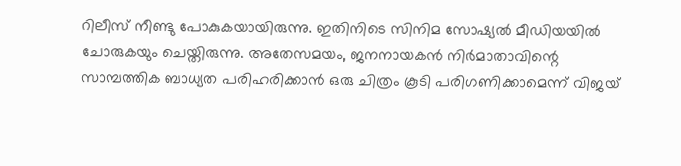റിലീസ് നീണ്ടു പോകുകയായിരുന്നു. ഇതിനിടെ സിനിമ സോഷ്യൽ മീഡിയയിൽ ചോരുകയും ചെയ്തിരുന്നു. അതേസമയം, ജനനായകൻ നിർമാതാവിന്റെ സാമ്പത്തിക ബാധ്യത പരിഹരിക്കാൻ ഒരു ചിത്രം കൂടി പരിഗണിക്കാമെന്ന് വിജയ്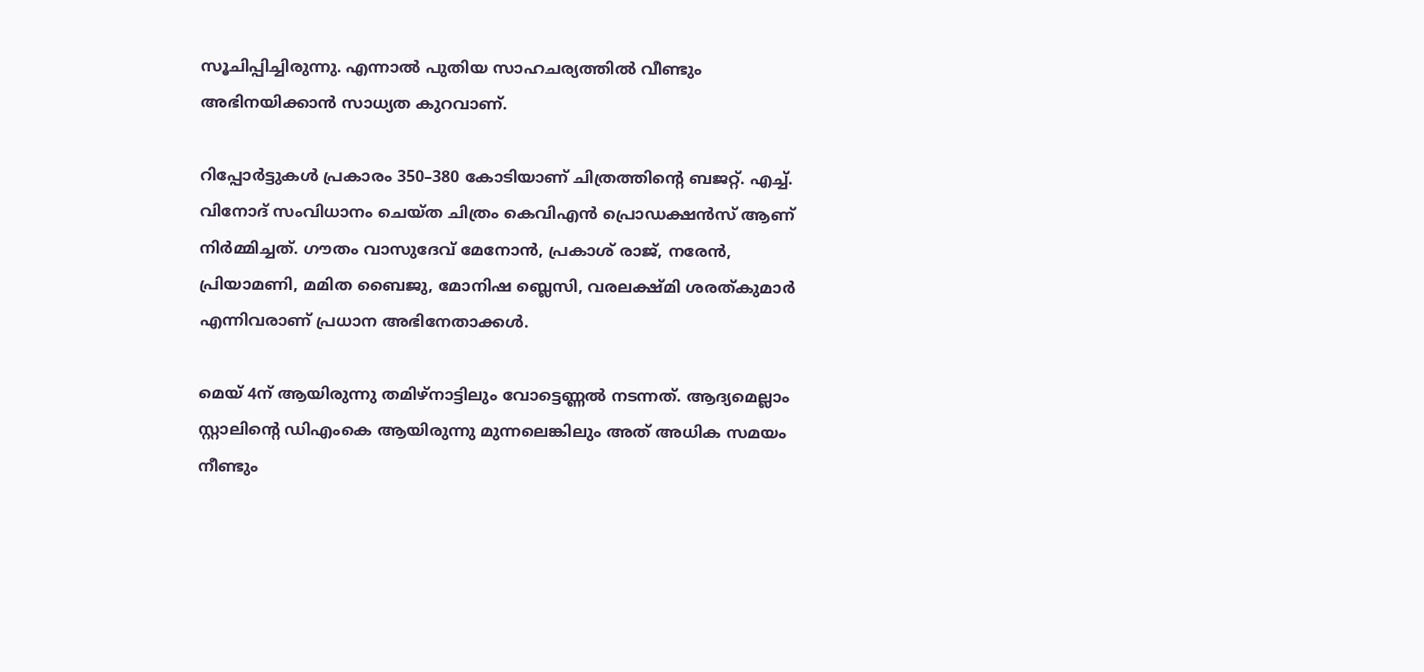സൂചിപ്പിച്ചിരുന്നു. എന്നാൽ പുതിയ സാഹചര്യത്തിൽ വീണ്ടും അഭിനയിക്കാൻ സാധ്യത കുറവാണ്.

റിപ്പോർട്ടുകൾ പ്രകാരം 350–380 കോടിയാണ് ചിത്രത്തിന്റെ ബജറ്റ്. എച്ച്. വിനോദ് സംവിധാനം ചെയ്ത ചിത്രം കെവിഎൻ പ്രൊഡക്ഷൻസ് ആണ് നിർമ്മിച്ചത്. ഗൗതം വാസുദേവ് മേനോൻ, പ്രകാശ് രാജ്, നരേൻ, പ്രിയാമണി, മമിത ബൈജു, മോനിഷ ബ്ലെസി, വരലക്ഷ്മി ശരത്കുമാർ എന്നിവരാണ് പ്രധാന അഭിനേതാക്കള്‍.

മെയ് 4ന് ആയിരുന്നു തമിഴ്നാട്ടിലും വോട്ടെണ്ണൽ നടന്നത്. ആദ്യമെല്ലാം സ്റ്റാലിന്റെ ഡിഎംകെ ആയിരുന്നു മുന്നലെങ്കിലും അത് അധിക സമയം നീണ്ടും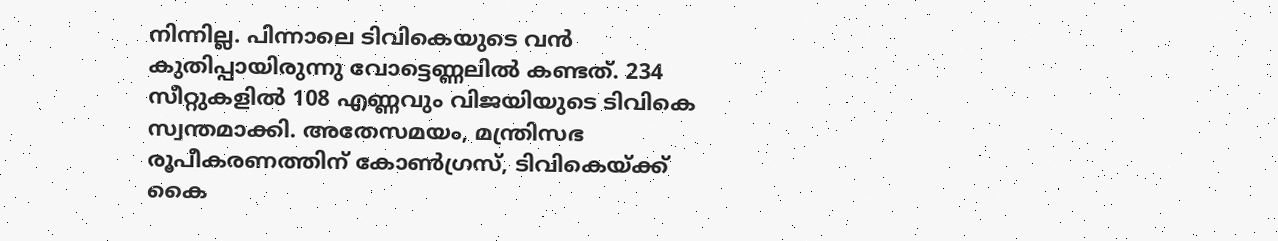നിന്നില്ല. പിന്നാലെ ടിവികെയുടെ വൻ കുതിപ്പായിരുന്നു വോട്ടെണ്ണലിൽ കണ്ടത്. 234 സീറ്റുകളിൽ 108 എണ്ണവും വിജയിയുടെ ടിവികെ സ്വന്തമാക്കി. അതേസമയം, മന്ത്രിസഭ രൂപീകരണത്തിന് കോൺഗ്രസ്, ടിവികെയ്ക്ക് കൈ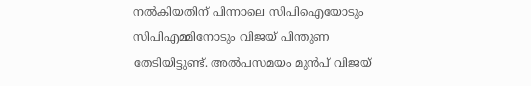നൽകിയതിന് പിന്നാലെ സിപിഐയോടും സിപിഎമ്മിനോടും വിജയ് പിന്തുണ തേടിയിട്ടുണ്ട്. അൽപസമയം മുൻപ് വിജയ്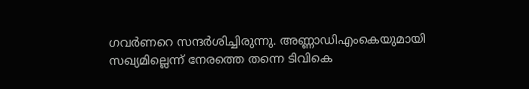ഗവർണറെ സന്ദർശിച്ചിരുന്നു. അണ്ണാഡിഎംകെയുമായി സഖ്യമില്ലെന്ന് നേരത്തെ തന്നെ ടിവികെ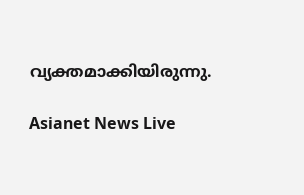വ്യക്തമാക്കിയിരുന്നു.

Asianet News Live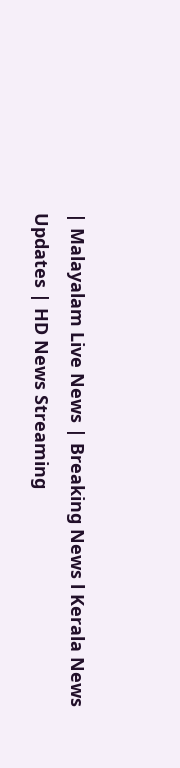| Malayalam Live News | Breaking News l Kerala News Updates | HD News Streaming